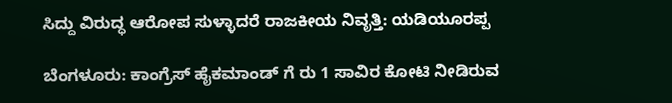ಸಿದ್ದು ವಿರುದ್ಧ ಆರೋಪ ಸುಳ್ಳಾದರೆ ರಾಜಕೀಯ ನಿವೃತ್ತಿ: ಯಡಿಯೂರಪ್ಪ

ಬೆಂಗಳೂರು: ಕಾಂಗ್ರೆಸ್ ಹೈಕಮಾಂಡ್ ಗೆ ರು 1 ಸಾವಿರ ಕೋಟಿ ನೀಡಿರುವ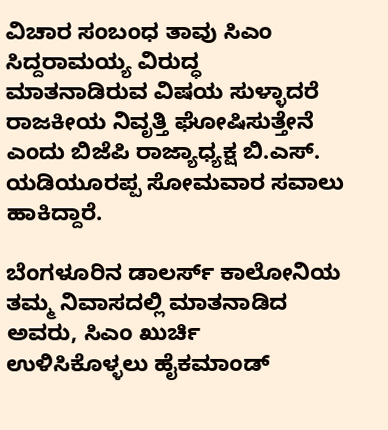ವಿಚಾರ ಸಂಬಂಧ ತಾವು ಸಿಎಂ ಸಿದ್ದರಾಮಯ್ಯ ವಿರುದ್ಧ ಮಾತನಾಡಿರುವ ವಿಷಯ ಸುಳ್ಳಾದರೆ ರಾಜಕೀಯ ನಿವೃತ್ತಿ ಘೋಷಿಸುತ್ತೇನೆ ಎಂದು ಬಿಜೆಪಿ ರಾಜ್ಯಾಧ್ಯಕ್ಷ ಬಿ.ಎಸ್. ಯಡಿಯೂರಪ್ಪ ಸೋಮವಾರ ಸವಾಲು ಹಾಕಿದ್ದಾರೆ.

ಬೆಂಗಳೂರಿನ ಡಾಲರ್ಸ್ ಕಾಲೋನಿಯ ತಮ್ಮ ನಿವಾಸದಲ್ಲಿ ಮಾತನಾಡಿದ ಅವರು, ಸಿಎಂ ಖುರ್ಚಿ ಉಳಿಸಿಕೊಳ್ಳಲು ಹೈಕಮಾಂಡ್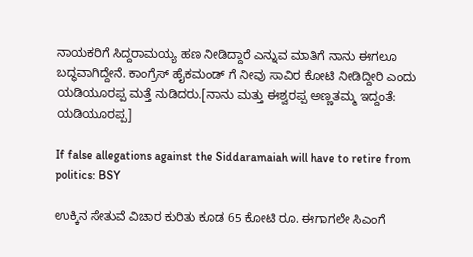ನಾಯಕರಿಗೆ ಸಿದ್ದರಾಮಯ್ಯ ಹಣ ನೀಡಿದ್ದಾರೆ ಎನ್ನುವ ಮಾತಿಗೆ ನಾನು ಈಗಲೂ ಬದ್ಧವಾಗಿದ್ದೇನೆ. ಕಾಂಗ್ರೆಸ್ ಹೈಕಮಂಡ್ ಗೆ ನೀವು ಸಾವಿರ ಕೋಟಿ ನೀಡಿದ್ದೀರಿ ಎಂದು ಯಡಿಯೂರಪ್ಪ ಮತ್ತೆ ನುಡಿದರು.[ನಾನು ಮತ್ತು ಈಶ್ವರಪ್ಪ ಅಣ್ಣತಮ್ಮ ಇದ್ದಂತೆ: ಯಡಿಯೂರಪ್ಪ]

If false allegations against the Siddaramaiah will have to retire from politics: BSY

ಉಕ್ಕಿನ ಸೇತುವೆ ವಿಚಾರ ಕುರಿತು ಕೂಡ 65 ಕೋಟಿ ರೂ. ಈಗಾಗಲೇ ಸಿಎಂಗೆ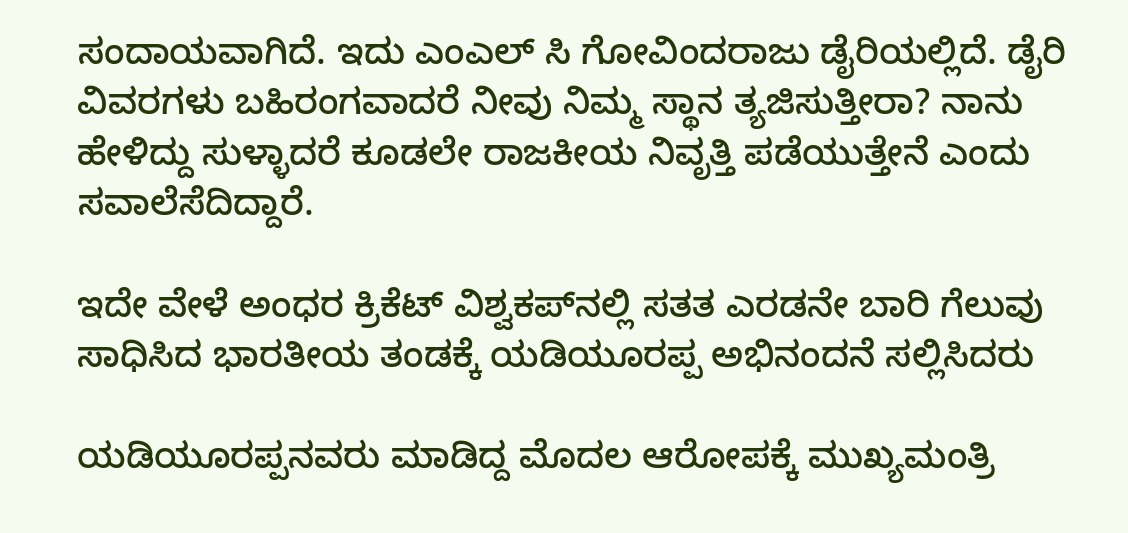ಸಂದಾಯವಾಗಿದೆ. ಇದು ಎಂಎಲ್ ಸಿ ಗೋವಿಂದರಾಜು ಡೈರಿಯಲ್ಲಿದೆ. ಡೈರಿ ವಿವರಗಳು ಬಹಿರಂಗವಾದರೆ ನೀವು ನಿಮ್ಮ ಸ್ಥಾನ ತ್ಯಜಿಸುತ್ತೀರಾ? ನಾನು ಹೇಳಿದ್ದು ಸುಳ್ಳಾದರೆ ಕೂಡಲೇ ರಾಜಕೀಯ ನಿವೃತ್ತಿ ಪಡೆಯುತ್ತೇನೆ ಎಂದು ಸವಾಲೆಸೆದಿದ್ದಾರೆ.

ಇದೇ ವೇಳೆ ಅಂಧರ ಕ್ರಿಕೆಟ್ ವಿಶ್ವಕಪ್‌ನಲ್ಲಿ ಸತತ ಎರಡನೇ ಬಾರಿ ಗೆಲುವು ಸಾಧಿಸಿದ ಭಾರತೀಯ ತಂಡಕ್ಕೆ ಯಡಿಯೂರಪ್ಪ ಅಭಿನಂದನೆ ಸಲ್ಲಿಸಿದರು

ಯಡಿಯೂರಪ್ಪನವರು ಮಾಡಿದ್ದ ಮೊದಲ ಆರೋಪಕ್ಕೆ ಮುಖ್ಯಮಂತ್ರಿ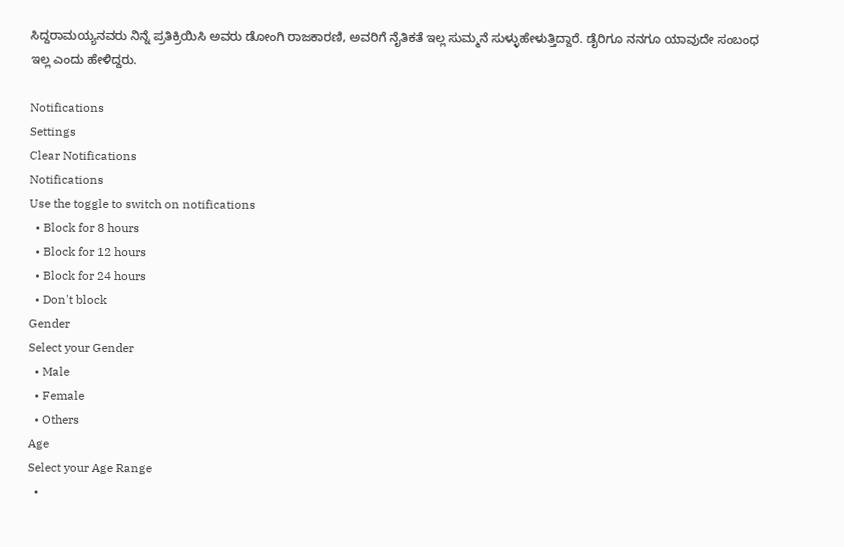ಸಿದ್ದರಾಮಯ್ಯನವರು ನಿನ್ನೆ ಪ್ರತಿಕ್ರಿಯಿಸಿ ಅವರು ಡೋಂಗಿ ರಾಜಕಾರಣಿ, ಅವರಿಗೆ ನೈತಿಕತೆ ಇಲ್ಲ ಸುಮ್ಮನೆ ಸುಳ್ಳುಹೇಳುತ್ತಿದ್ದಾರೆ. ಡೈರಿಗೂ ನನಗೂ ಯಾವುದೇ ಸಂಬಂಧ ಇಲ್ಲ ಎಂದು ಹೇಳಿದ್ದರು.

Notifications
Settings
Clear Notifications
Notifications
Use the toggle to switch on notifications
  • Block for 8 hours
  • Block for 12 hours
  • Block for 24 hours
  • Don't block
Gender
Select your Gender
  • Male
  • Female
  • Others
Age
Select your Age Range
  •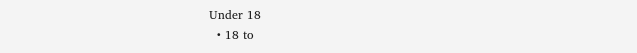Under 18
  • 18 to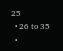25
  • 26 to 35
  •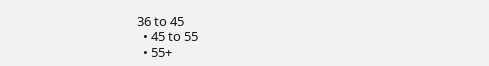36 to 45
  • 45 to 55
  • 55+